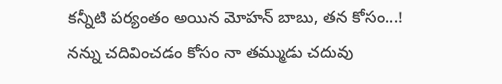కన్నీటి పర్యంతం అయిన మోహన్ బాబు, తన కోసం...!
నన్ను చదివించడం కోసం నా తమ్ముడు చదువు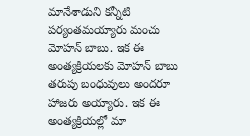మానేశాడుని కన్నీటి పర్యంతమయ్యారు మంచు మోహన్ బాబు. ఇక ఈ అంత్యక్రియలకు మోహన్ బాబు తరుపు బంధువులు అందరూ హాజరు అయ్యారు. ఇక ఈ అంత్యక్రియల్లో మా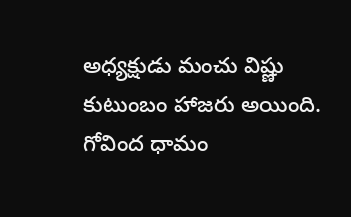అధ్యక్షుడు మంచు విష్ణు కుటుంబం హాజరు అయింది. గోవింద ధామం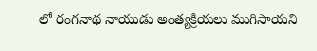లో రంగనాథ నాయుడు అంత్యక్రియలు ముగిసాయని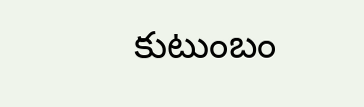కుటుంబం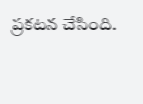ప్రకటన చేసింది.